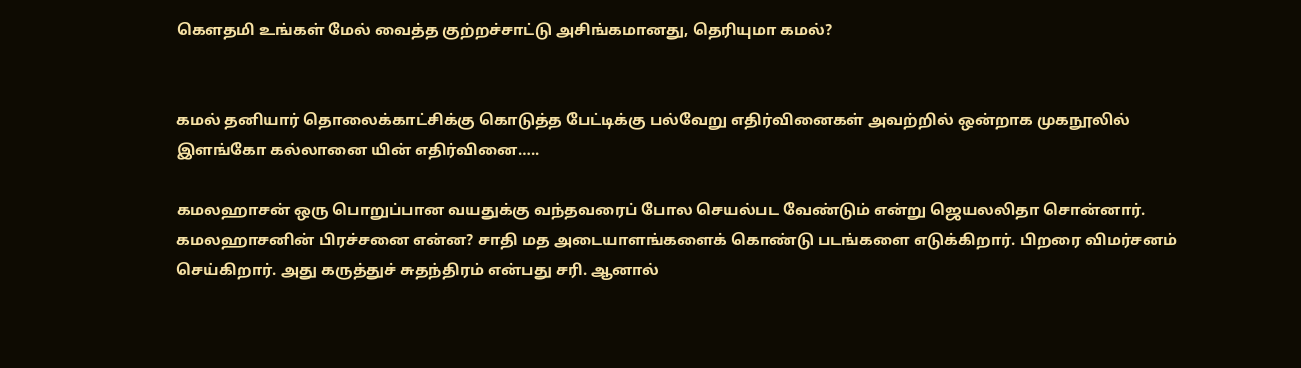கௌதமி உங்கள் மேல் வைத்த குற்றச்சாட்டு அசிங்கமானது, தெரியுமா கமல்?


கமல் தனியார் தொலைக்காட்சிக்கு கொடுத்த பேட்டிக்கு பல்வேறு எதிர்வினைகள் அவற்றில் ஒன்றாக முகநூலில் இளங்கோ கல்லானை யின் எதிர்வினை…..

கமலஹாசன் ஒரு பொறுப்பான வயதுக்கு வந்தவரைப் போல செயல்பட வேண்டும் என்று ஜெயலலிதா சொன்னார். கமலஹாசனின் பிரச்சனை என்ன? சாதி மத அடையாளங்களைக் கொண்டு படங்களை எடுக்கிறார். பிறரை விமர்சனம் செய்கிறார். அது கருத்துச் சுதந்திரம் என்பது சரி. ஆனால்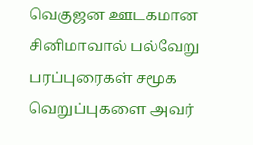வெகுஜன ஊடகமான சினிமாவால் பல்வேறு பரப்புரைகள் சமூக வெறுப்புகளை அவர்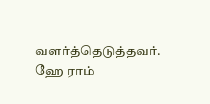வளர்த்தெடுத்தவர். ஹே ராம்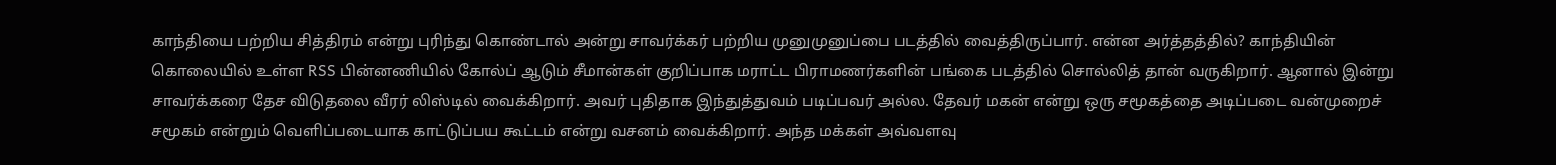காந்தியை பற்றிய சித்திரம் என்று புரிந்து கொண்டால் அன்று சாவர்க்கர் பற்றிய முனுமுனுப்பை படத்தில் வைத்திருப்பார். என்ன அர்த்தத்தில்? காந்தியின் கொலையில் உள்ள RSS பின்னணியில் கோல்ப் ஆடும் சீமான்கள் குறிப்பாக மராட்ட பிராமணர்களின் பங்கை படத்தில் சொல்லித் தான் வருகிறார். ஆனால் இன்று சாவர்க்கரை தேச விடுதலை வீரர் லிஸ்டில் வைக்கிறார். அவர் புதிதாக இந்துத்துவம் படிப்பவர் அல்ல. தேவர் மகன் என்று ஒரு சமூகத்தை அடிப்படை வன்முறைச் சமூகம் என்றும் வெளிப்படையாக காட்டுப்பய கூட்டம் என்று வசனம் வைக்கிறார். அந்த மக்கள் அவ்வளவு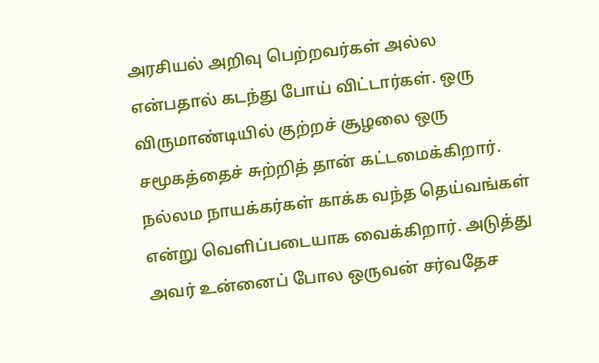அரசியல் அறிவு பெற்றவர்கள் அல்ல என்பதால் கடந்து போய் விட்டார்கள். ஒரு விருமாண்டியில் குற்றச் சூழலை ஒரு சமூகத்தைச் சுற்றித் தான் கட்டமைக்கிறார். நல்லம நாயக்கர்கள் காக்க வந்த தெய்வங்கள் என்று வெளிப்படையாக வைக்கிறார். அடுத்து அவர் உன்னைப் போல ஒருவன் சர்வதேச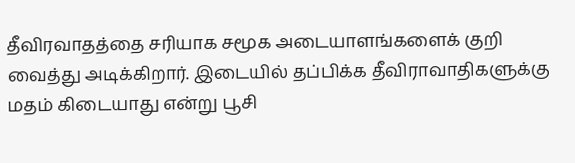தீவிரவாதத்தை சரியாக சமூக அடையாளங்களைக் குறி வைத்து அடிக்கிறார். இடையில் தப்பிக்க தீவிராவாதிகளுக்கு மதம் கிடையாது என்று பூசி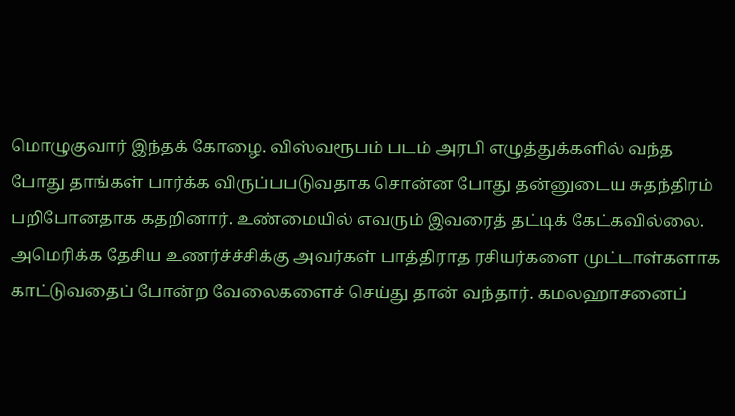மொழுகுவார் இந்தக் கோழை. விஸ்வரூபம் படம் அரபி எழுத்துக்களில் வந்த போது தாங்கள் பார்க்க விருப்பபடுவதாக சொன்ன போது தன்னுடைய சுதந்திரம் பறிபோனதாக கதறினார். உண்மையில் எவரும் இவரைத் தட்டிக் கேட்கவில்லை. அமெரிக்க தேசிய உணர்ச்ச்சிக்கு அவர்கள் பாத்திராத ரசியர்களை முட்டாள்களாக காட்டுவதைப் போன்ற வேலைகளைச் செய்து தான் வந்தார். கமலஹாசனைப்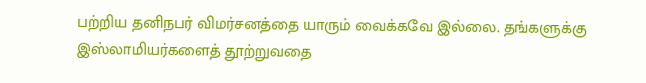பற்றிய தனிநபர் விமர்சனத்தை யாரும் வைக்கவே இல்லை. தங்களுக்கு இஸ்லாமியர்களைத் தூற்றுவதை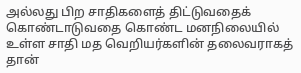அல்லது பிற சாதிகளைத் திட்டுவதைக் கொண்டாடுவதை கொண்ட மனநிலையில் உள்ள சாதி மத வெறியர்களின் தலைவராகத் தான்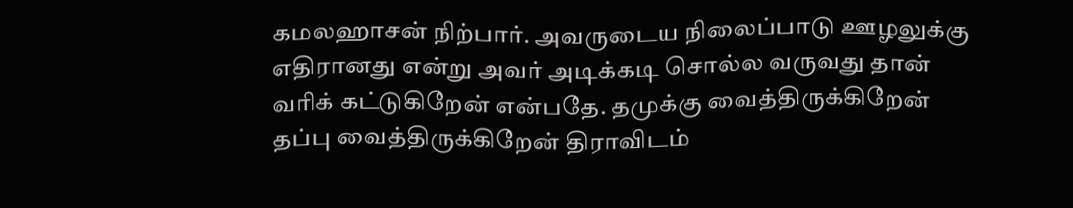கமலஹாசன் நிற்பார். அவருடைய நிலைப்பாடு ஊழலுக்கு எதிரானது என்று அவர் அடிக்கடி சொல்ல வருவது தான் வரிக் கட்டுகிறேன் என்பதே. தமுக்கு வைத்திருக்கிறேன் தப்பு வைத்திருக்கிறேன் திராவிடம்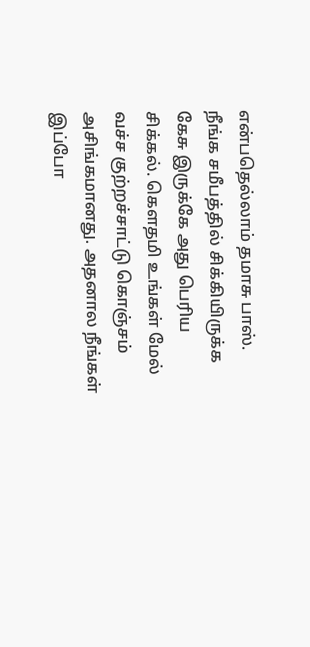என்பதெல்லாம் தமாசு பாஸ். நீங்க சமீபத்தில் சிக்கியிருக்க கேசு இருக்கே அது பெரிய சிக்கல். கௌதமி உங்கள் மேல் வச்ச குற்றச்சாட்டு கொஞ்சம் அசிங்கமானது. அதனால நீங்கள் இப்போ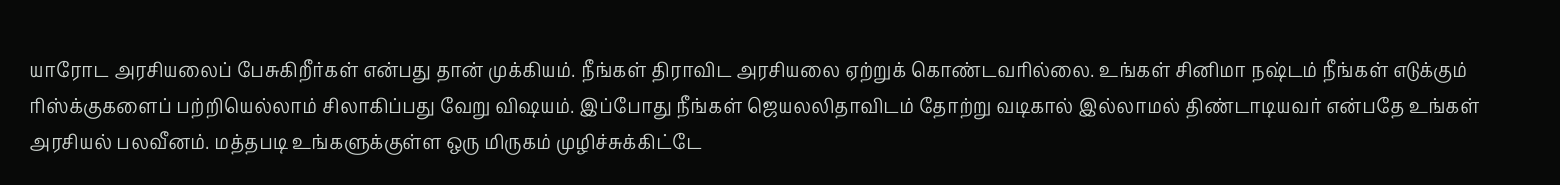யாரோட அரசியலைப் பேசுகிறீர்கள் என்பது தான் முக்கியம். நீங்கள் திராவிட அரசியலை ஏற்றுக் கொண்டவரில்லை. உங்கள் சினிமா நஷ்டம் நீங்கள் எடுக்கும் ரிஸ்க்குகளைப் பற்றியெல்லாம் சிலாகிப்பது வேறு விஷயம். இப்போது நீங்கள் ஜெயலலிதாவிடம் தோற்று வடிகால் இல்லாமல் திண்டாடியவர் என்பதே உங்கள் அரசியல் பலவீனம். மத்தபடி உங்களுக்குள்ள ஒரு மிருகம் முழிச்சுக்கிட்டே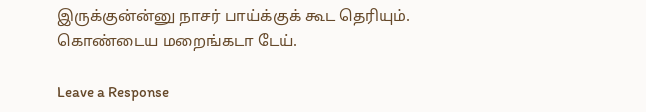இருக்குன்ன்னு நாசர் பாய்க்குக் கூட தெரியும். கொண்டைய மறைங்கடா டேய்.

Leave a Response